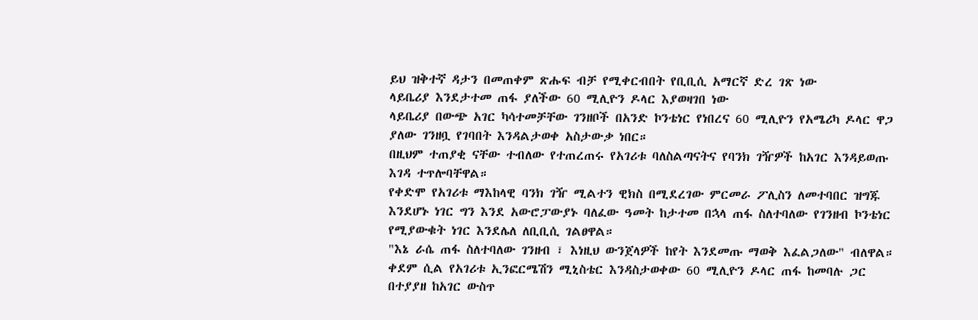ይህ ዝቅተኛ ዳታን በመጠቀም ጽሑፍ ብቻ የሚቀርብበት የቢቢሲ አማርኛ ድረ ገጽ ነው
ላይቤሪያ እንደታተመ ጠፋ ያለችው 60 ሚሊዮን ዶላር እያወዛገበ ነው
ላይቤሪያ በውጭ አገር ካሳተመቻቸው ገንዘቦች በአንድ ኮንቴነር የነበረና 60 ሚሊዮን የአሜሪካ ዶላር ዋጋ ያለው ገንዘቧ የገባበት እንዳልታወቀ አስታውቃ ነበር።
በዚህም ተጠያቂ ናቸው ተብለው የተጠረጠሩ የአገሪቱ ባለስልጣናትና የባንክ ገዥዎች ከአገር እንዳይወጡ እገዳ ተጥሎባቸዋል።
የቀድሞ የአገሪቱ ማእከላዊ ባንክ ገዥ ሚልተን ዊክስ በሚደረገው ምርመራ ፖሊስን ለመተባበር ዝግጁ እንደሆኑ ነገር ግን እንደ አውሮፓውያኑ ባለፈው ዓመት ከታተመ በኋላ ጠፋ ስለተባለው የገንዘብ ኮንቴነር የሚያውቁት ነገር እንደሌለ ለቢቢሲ ገልፀዋል።
"እኔ ራሴ ጠፋ ስለተባለው ገንዘብ ፣ እነዚህ ውንጀላዎች ከየት እንደመጡ ማወቅ እፈልጋለው" ብለዋል።
ቀደም ሲል የአገሪቱ ኢንፎርሜሽን ሚኒስቴር እንዳስታወቀው 60 ሚሊዮን ዶላር ጠፋ ከመባሉ ጋር በተያያዘ ከአገር ውስጥ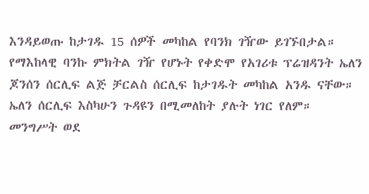እንዳይወጡ ከታገዱ 15 ሰዎች መካከል የባንክ ገዥው ይገኙበታል።
የማእከላዊ ባንኩ ምክትል ገዥ የሆኑት የቀድሞ የአገሪቱ ፕሬዝዳንት ኤለን ጆንሰን ሰርሊፍ ልጅ ቻርልስ ሰርሊፍ ከታገዱት መካከል አንዱ ናቸው።
ኤለን ሰርሊፍ እስካሁን ጉዳዩን በሚመለከት ያሉት ነገር የለም።
መንግሥት ወደ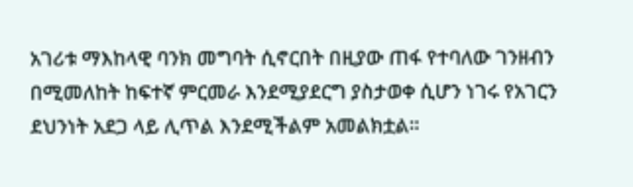አገሪቱ ማእከላዊ ባንክ መግባት ሲኖርበት በዚያው ጠፋ የተባለው ገንዘብን በሚመለከት ከፍተኛ ምርመራ እንደሚያደርግ ያስታወቀ ሲሆን ነገሩ የአገርን ደህንነት አደጋ ላይ ሊጥል እንደሚችልም አመልክቷል።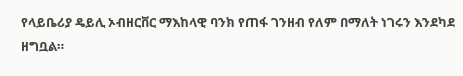የላይቤሪያ ዴይሊ ኦብዘርቨር ማእከላዊ ባንክ የጠፋ ገንዘብ የለም በማለት ነገሩን እንደካደ ዘግቧል።